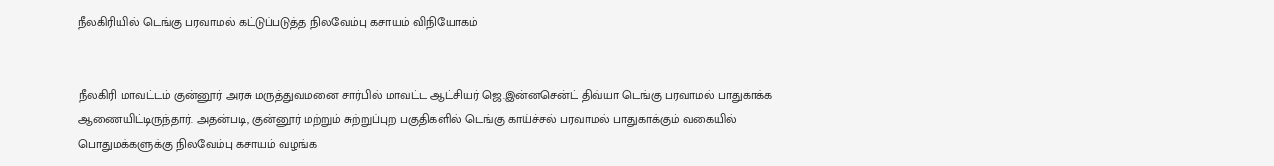நீலகிரியில் டெங்கு பரவாமல் கட்டுப்படுத்த நிலவேம்பு கசாயம் விநியோகம்


நீலகிரி மாவட்டம் குன்னூர் அரசு மருத்துவமனை சார்பில் மாவட்ட ஆட்சியர் ஜெ.இன்னசென்ட் திவ்யா டெங்கு பரவாமல் பாதுகாக்க ஆணையிட்டிருந்தார். அதன்படி, குன்னூர் மற்றும் சுற்றுப்புற பகுதிகளில் டெங்கு காய்ச்சல் பரவாமல் பாதுகாக்கும் வகையில் பொதுமக்களுக்கு நிலவேம்பு கசாயம் வழங்க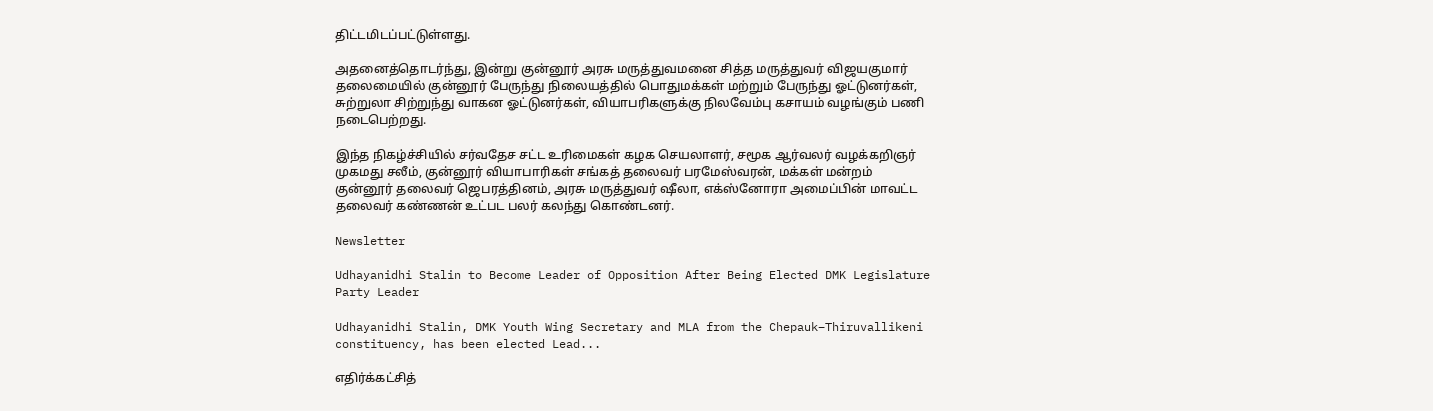திட்டமிடப்பட்டுள்ளது.

அதனைத்தொடர்ந்து, இன்று குன்னூர் அரசு மருத்துவமனை சித்த மருத்துவர் விஜயகுமார் தலைமையில் குன்னூர் பேருந்து நிலையத்தில் பொதுமக்கள் மற்றும் பேருந்து ஓட்டுனர்கள், சுற்றுலா சிற்றுந்து வாகன ஓட்டுனர்கள், வியாபரிகளுக்கு நிலவேம்பு கசாயம் வழங்கும் பணி நடைபெற்றது.

இந்த நிகழ்ச்சியில் சர்வதேச சட்ட உரிமைகள் கழக செயலாளர், சமூக ஆர்வலர் வழக்கறிஞர் முகமது சலீம், குன்னூர் வியாபாரிகள் சங்கத் தலைவர் பரமேஸ்வரன், மக்கள் மன்றம் குன்னூர் தலைவர் ஜெபரத்தினம், அரசு மருத்துவர் ஷீலா, எக்ஸ்னோரா அமைப்பின் மாவட்ட தலைவர் கண்ணன் உட்பட பலர் கலந்து கொண்டனர்.

Newsletter

Udhayanidhi Stalin to Become Leader of Opposition After Being Elected DMK Legislature Party Leader

Udhayanidhi Stalin, DMK Youth Wing Secretary and MLA from the Chepauk–Thiruvallikeni constituency, has been elected Lead...

எதிர்க்கட்சித்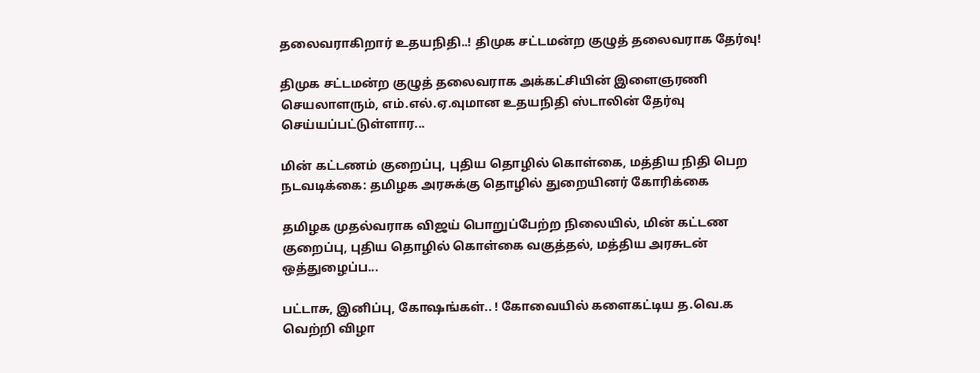தலைவராகிறார் உதயநிதி..! திமுக சட்டமன்ற குழுத் தலைவராக தேர்வு!

திமுக சட்டமன்ற குழுத் தலைவராக அக்கட்சியின் இளைஞரணி செயலாளரும், எம்.எல்.ஏ.வுமான உதயநிதி ஸ்டாலின் தேர்வு செய்யப்பட்டுள்ளார...

மின் கட்டணம் குறைப்பு, புதிய தொழில் கொள்கை, மத்திய நிதி பெற நடவடிக்கை: தமிழக அரசுக்கு தொழில் துறையினர் கோரிக்கை

தமிழக முதல்வராக விஜய் பொறுப்பேற்ற நிலையில், மின் கட்டண குறைப்பு, புதிய தொழில் கொள்கை வகுத்தல், மத்திய அரசுடன் ஒத்துழைப்ப...

பட்டாசு, இனிப்பு, கோஷங்கள்.. ! கோவையில் களைகட்டிய த.வெ.க வெற்றி விழா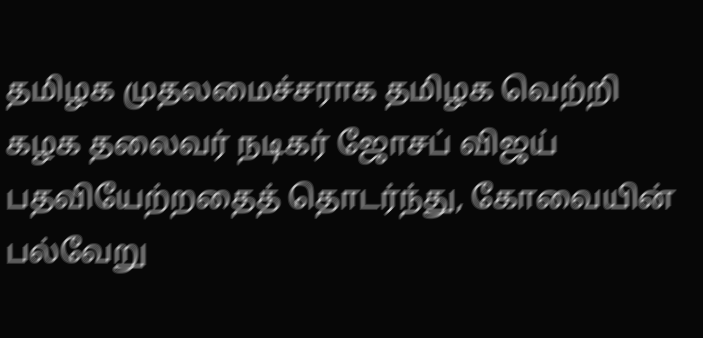தமிழக முதலமைச்சராக தமிழக வெற்றி கழக தலைவர் நடிகர் ஜோசப் விஜய் பதவியேற்றதைத் தொடர்ந்து, கோவையின் பல்வேறு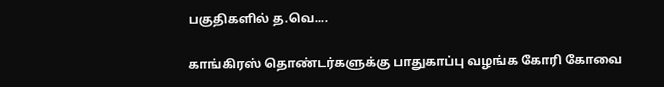பகுதிகளில் த.வெ....

காங்கிரஸ் தொண்டர்களுக்கு பாதுகாப்பு வழங்க கோரி கோவை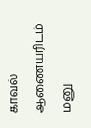காவல் ஆணையரிடம் மனு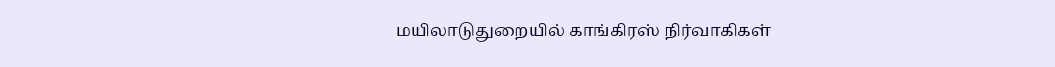மயிலாடுதுறையில் காங்கிரஸ் நிர்வாகிகள்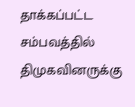தாக்கப்பட்ட சம்பவத்தில் திமுகவினருக்கு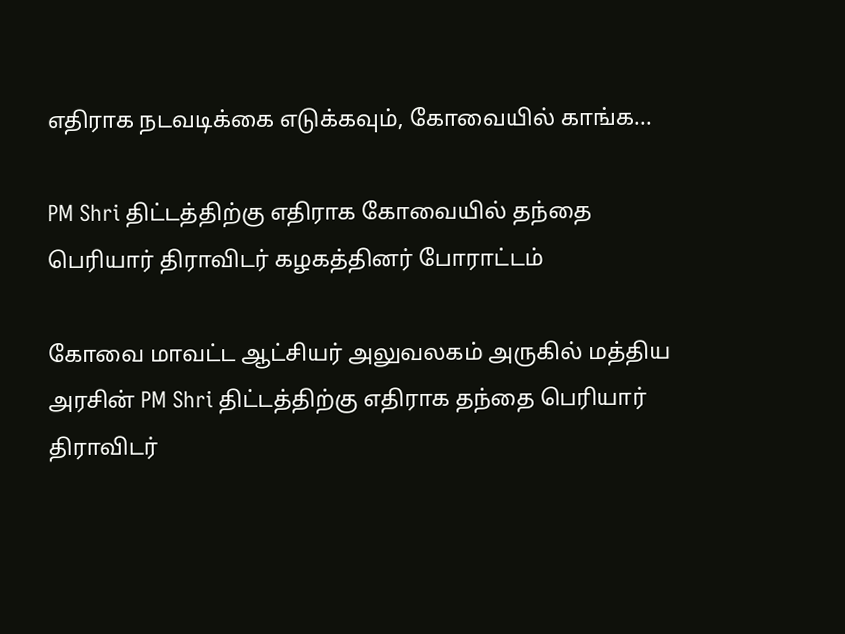எதிராக நடவடிக்கை எடுக்கவும், கோவையில் காங்க...

PM Shri திட்டத்திற்கு எதிராக கோவையில் தந்தை பெரியார் திராவிடர் கழகத்தினர் போராட்டம்

கோவை மாவட்ட ஆட்சியர் அலுவலகம் அருகில் மத்திய அரசின் PM Shri திட்டத்திற்கு எதிராக தந்தை பெரியார் திராவிடர்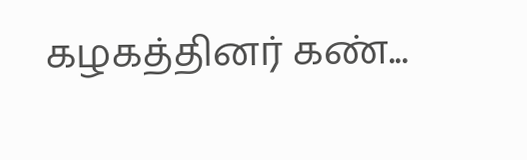கழகத்தினர் கண்...